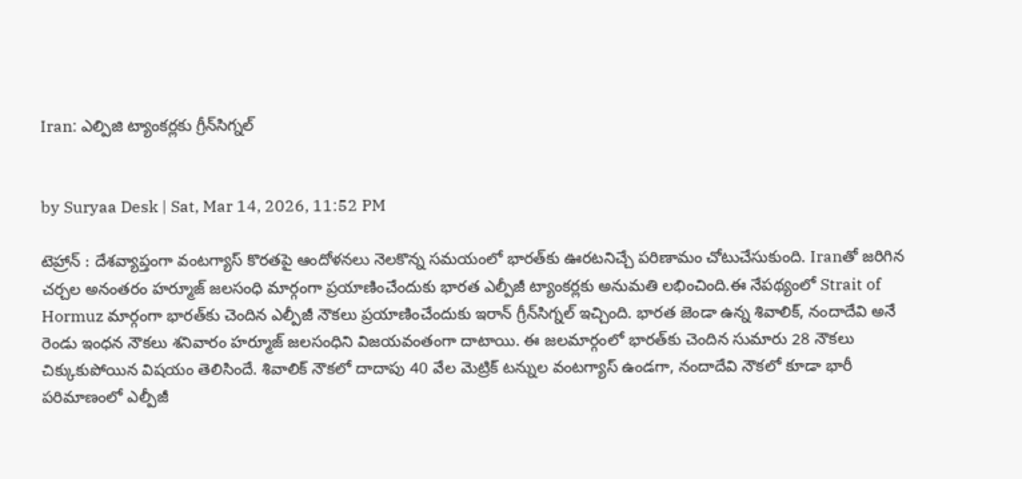Iran: ఎల్పిజి ట్యాంకర్లకు గ్రీన్‌సిగ్నల్


by Suryaa Desk | Sat, Mar 14, 2026, 11:52 PM

టెహ్రాన్‌ : దేశవ్యాప్తంగా వంటగ్యాస్‌ కొరతపై ఆందోళనలు నెలకొన్న సమయంలో భారత్‌కు ఊరటనిచ్చే పరిణామం చోటుచేసుకుంది. Iranతో జరిగిన చర్చల అనంతరం హర్మూజ్‌ జలసంధి మార్గంగా ప్రయాణించేందుకు భారత ఎల్పీజీ ట్యాంకర్లకు అనుమతి లభించింది.ఈ నేపథ్యంలో Strait of Hormuz మార్గంగా భారత్‌కు చెందిన ఎల్పీజీ నౌకలు ప్రయాణించేందుకు ఇరాన్ గ్రీన్‌సిగ్నల్ ఇచ్చింది. భారత జెండా ఉన్న శివాలిక్‌, నందాదేవి అనే రెండు ఇంధన నౌకలు శనివారం హర్మూజ్ జలసంధిని విజయవంతంగా దాటాయి. ఈ జలమార్గంలో భారత్‌కు చెందిన సుమారు 28 నౌకలు చిక్కుకుపోయిన విషయం తెలిసిందే. శివాలిక్ నౌకలో దాదాపు 40 వేల మెట్రిక్ టన్నుల వంటగ్యాస్ ఉండగా, నందాదేవి నౌకలో కూడా భారీ పరిమాణంలో ఎల్పీజీ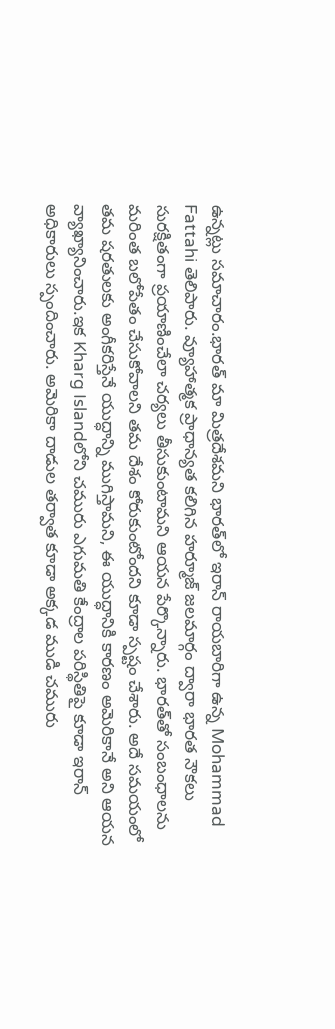ఉన్నట్లు సమాచారం.భారత్ మా మిత్రదేశమని భారత్‌లో ఇరాన్ రాయబారిగా ఉన్న Mohammad Fattahi తెలిపారు. వ్యూహాత్మక ప్రాధాన్యత కలిగిన హర్మూజ్ జలమార్గం ద్వారా భారత నౌకలు సురక్షితంగా ప్రయాణించేలా చర్యలు తీసుకుంటామని ఆయన పేర్కొన్నారు. భారత్‌తో సంబంధాలను మరింత బలోపేతం చేసుకోవాలని తమ దేశం కోరుకుంటోందని కూడా స్పష్టం చేశారు. అదే సమయంలో తమ షరతులకు అంగీకరిస్తేనే యుద్ధాన్ని ముగిస్తామని, ఈ యుద్ధానికి కారణం అమెరికానే అని ఆయన వ్యాఖ్యానించారు.ఇక Kharg Islandలోని చమురు ఎగుమతి కేంద్రాల పరిస్థితిపై కూడా ఇరాన్ అధికారులు స్పందించారు. అమెరికా దాడుల తర్వాత కూడా అక్కడ ముడి చమురు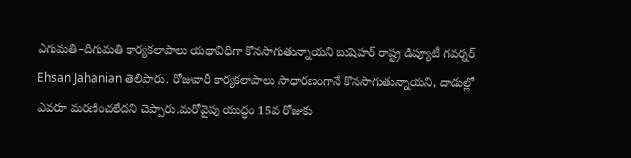ఎగుమతి–దిగుమతి కార్యకలాపాలు యథావిధిగా కొనసాగుతున్నాయని బుషెహర్ రాష్ట్ర డిప్యూటీ గవర్నర్ Ehsan Jahanian తెలిపారు. రోజువారీ కార్యకలాపాలు సాధారణంగానే కొనసాగుతున్నాయని, దాడుల్లో ఎవరూ మరణించలేదని చెప్పారు.మరోవైపు యుద్ధం 15వ రోజుకు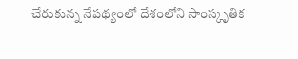చేరుకున్న నేపథ్యంలో దేశంలోని సాంస్కృతిక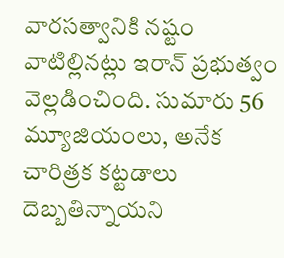వారసత్వానికి నష్టం వాటిల్లినట్లు ఇరాన్ ప్రభుత్వం వెల్లడించింది. సుమారు 56 మ్యూజియంలు, అనేక చారిత్రక కట్టడాలు దెబ్బతిన్నాయని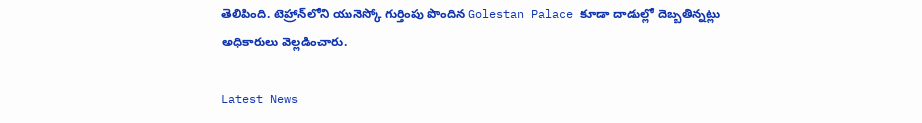తెలిపింది. టెహ్రాన్‌లోని యునెస్కో గుర్తింపు పొందిన Golestan Palace కూడా దాడుల్లో దెబ్బతిన్నట్లు అధికారులు వెల్లడించారు.

Latest News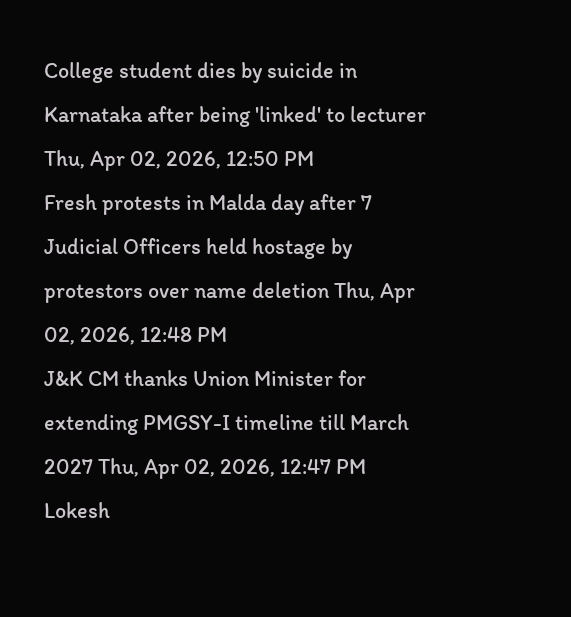College student dies by suicide in Karnataka after being 'linked' to lecturer Thu, Apr 02, 2026, 12:50 PM
Fresh protests in Malda day after 7 Judicial Officers held hostage by protestors over name deletion Thu, Apr 02, 2026, 12:48 PM
J&K CM thanks Union Minister for extending PMGSY-I timeline till March 2027 Thu, Apr 02, 2026, 12:47 PM
Lokesh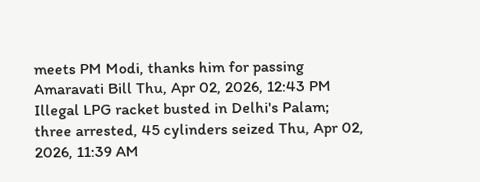meets PM Modi, thanks him for passing Amaravati Bill Thu, Apr 02, 2026, 12:43 PM
Illegal LPG racket busted in Delhi's Palam; three arrested, 45 cylinders seized Thu, Apr 02, 2026, 11:39 AM